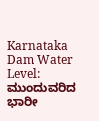Karnataka Dam Water Level: ಮುಂದುವರಿದ ಭಾರೀ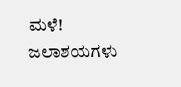ಮಳೆ! ಜಲಾಶಯಗಳು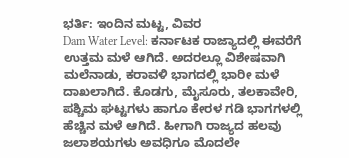ಭರ್ತಿ: ಇಂದಿನ ಮಟ್ಟ, ವಿವರ
Dam Water Level: ಕರ್ನಾಟಕ ರಾಜ್ಯಾದಲ್ಲಿ ಈವರೆಗೆ ಉತ್ತಮ ಮಳೆ ಆಗಿದೆ. ಅದರಲ್ಲೂ ವಿಶೇಷವಾಗಿ ಮಲೆನಾಡು, ಕರಾವಳಿ ಭಾಗದಲ್ಲಿ ಭಾರೀ ಮಳೆ ದಾಖಲಾಗಿದೆ. ಕೊಡಗು, ಮೈಸೂರು, ತಲಕಾವೇರಿ, ಪಶ್ಚಿಮ ಘಟ್ಟಗಳು ಹಾಗೂ ಕೇರಳ ಗಡಿ ಭಾಗಗಳಲ್ಲಿ ಹೆಚ್ಚಿನ ಮಳೆ ಆಗಿದೆ. ಹೀಗಾಗಿ ರಾಜ್ಯದ ಹಲವು ಜಲಾಶಯಗಳು ಅವಧಿಗೂ ಮೊದಲೇ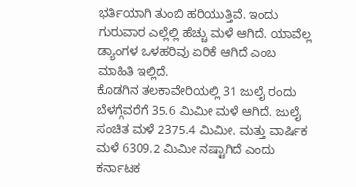ಭರ್ತಿಯಾಗಿ ತುಂಬಿ ಹರಿಯುತ್ತಿವೆ. ಇಂದು ಗುರುವಾರ ಎಲ್ಲೆಲ್ಲಿ ಹೆಚ್ಚು ಮಳೆ ಆಗಿದೆ. ಯಾವೆಲ್ಲ ಡ್ಯಾಂಗಳ ಒಳಹರಿವು ಏರಿಕೆ ಆಗಿದೆ ಎಂಬ ಮಾಹಿತಿ ಇಲ್ಲಿದೆ.
ಕೊಡಗಿನ ತಲಕಾವೇರಿಯಲ್ಲಿ 31 ಜುಲೈ ರಂದು ಬೆಳಗ್ಗೆವರೆಗೆ 35.6 ಮಿಮೀ ಮಳೆ ಆಗಿದೆ. ಜುಲೈ ಸಂಚಿತ ಮಳೆ 2375.4 ಮಿಮೀ. ಮತ್ತು ವಾರ್ಷಿಕ ಮಳೆ 6309.2 ಮಿಮೀ ನಷ್ಟಾಗಿದೆ ಎಂದು ಕರ್ನಾಟಕ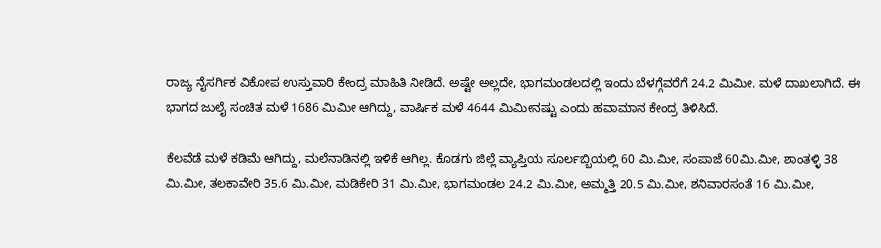ರಾಜ್ಯ ನೈಸರ್ಗಿಕ ವಿಕೋಪ ಉಸ್ತುವಾರಿ ಕೇಂದ್ರ ಮಾಹಿತಿ ನೀಡಿದೆ. ಅಷ್ಟೇ ಅಲ್ಲದೇ, ಭಾಗಮಂಡಲದಲ್ಲಿ ಇಂದು ಬೆಳಗ್ಗೆವರೆಗೆ 24.2 ಮಿಮೀ. ಮಳೆ ದಾಖಲಾಗಿದೆ. ಈ ಭಾಗದ ಜುಲೈ ಸಂಚಿತ ಮಳೆ 1686 ಮಿಮೀ ಆಗಿದ್ದು, ವಾರ್ಷಿಕ ಮಳೆ 4644 ಮಿಮೀನಷ್ಟು ಎಂದು ಹವಾಮಾನ ಕೇಂದ್ರ ತಿಳಿಸಿದೆ.

ಕೆಲವೆಡೆ ಮಳೆ ಕಡಿಮೆ ಆಗಿದ್ದು, ಮಲೆನಾಡಿನಲ್ಲಿ ಇಳಿಕೆ ಆಗಿಲ್ಲ. ಕೊಡಗು ಜಿಲ್ಲೆ ವ್ಯಾಪ್ತಿಯ ಸೂರ್ಲಬ್ಬಿಯಲ್ಲಿ 60 ಮಿ.ಮೀ, ಸಂಪಾಜೆ 60ಮಿ.ಮೀ, ಶಾಂತಳ್ಳಿ 38 ಮಿ.ಮೀ, ತಲಕಾವೇರಿ 35.6 ಮಿ.ಮೀ, ಮಡಿಕೇರಿ 31 ಮಿ.ಮೀ, ಭಾಗಮಂಡಲ 24.2 ಮಿ.ಮೀ, ಅಮ್ಮತ್ತಿ 20.5 ಮಿ.ಮೀ, ಶನಿವಾರಸಂತೆ 16 ಮಿ.ಮೀ,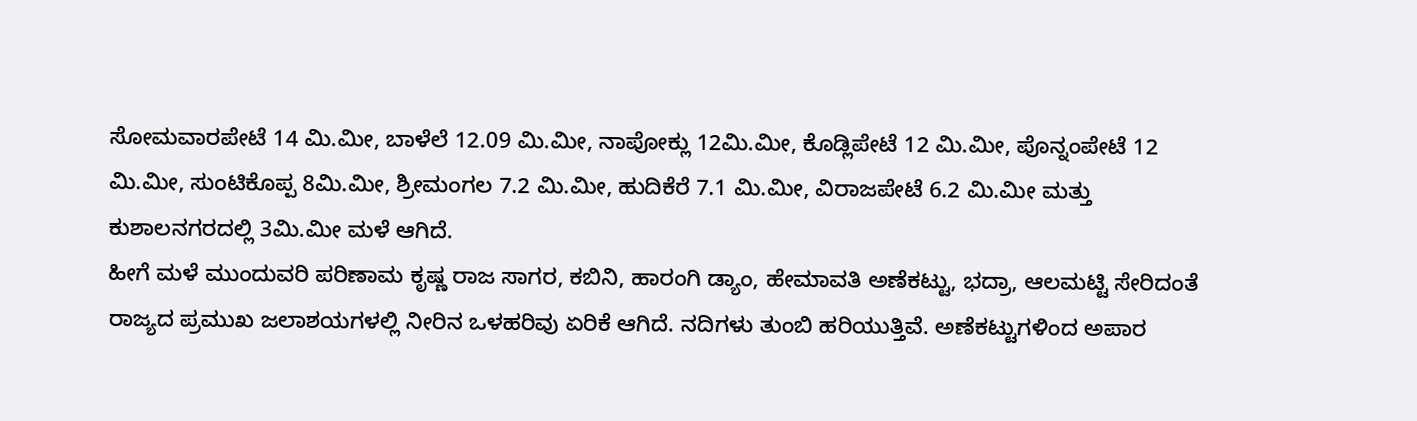ಸೋಮವಾರಪೇಟೆ 14 ಮಿ.ಮೀ, ಬಾಳೆಲೆ 12.09 ಮಿ.ಮೀ, ನಾಪೋಕ್ಲು 12ಮಿ.ಮೀ, ಕೊಡ್ಲಿಪೇಟೆ 12 ಮಿ.ಮೀ, ಪೊನ್ನಂಪೇಟೆ 12 ಮಿ.ಮೀ, ಸುಂಟಿಕೊಪ್ಪ 8ಮಿ.ಮೀ, ಶ್ರೀಮಂಗಲ 7.2 ಮಿ.ಮೀ, ಹುದಿಕೆರೆ 7.1 ಮಿ.ಮೀ, ವಿರಾಜಪೇಟೆ 6.2 ಮಿ.ಮೀ ಮತ್ತು ಕುಶಾಲನಗರದಲ್ಲಿ 3ಮಿ.ಮೀ ಮಳೆ ಆಗಿದೆ.
ಹೀಗೆ ಮಳೆ ಮುಂದುವರಿ ಪರಿಣಾಮ ಕೃಷ್ಣ ರಾಜ ಸಾಗರ, ಕಬಿನಿ, ಹಾರಂಗಿ ಡ್ಯಾಂ, ಹೇಮಾವತಿ ಅಣೆಕಟ್ಟು, ಭದ್ರಾ, ಆಲಮಟ್ಟಿ ಸೇರಿದಂತೆ ರಾಜ್ಯದ ಪ್ರಮುಖ ಜಲಾಶಯಗಳಲ್ಲಿ ನೀರಿನ ಒಳಹರಿವು ಏರಿಕೆ ಆಗಿದೆ. ನದಿಗಳು ತುಂಬಿ ಹರಿಯುತ್ತಿವೆ. ಅಣೆಕಟ್ಟುಗಳಿಂದ ಅಪಾರ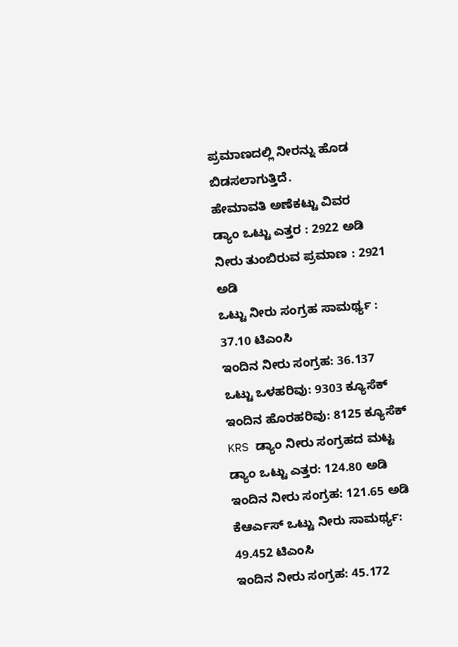ಪ್ರಮಾಣದಲ್ಲಿ ನೀರನ್ನು ಹೊಡ ಬಿಡಸಲಾಗುತ್ತಿದೆ.
ಹೇಮಾವತಿ ಅಣೆಕಟ್ಟು ವಿವರ
ಡ್ಯಾಂ ಒಟ್ಟು ಎತ್ತರ : 2922 ಅಡಿ
ನೀರು ತುಂಬಿರುವ ಪ್ರಮಾಣ : 2921 ಅಡಿ
ಒಟ್ಟು ನೀರು ಸಂಗ್ರಹ ಸಾಮರ್ಥ್ಯ : 37.10 ಟಿಎಂಸಿ
ಇಂದಿನ ನೀರು ಸಂಗ್ರಹ: 36.137
ಒಟ್ಟು ಒಳಹರಿವು: 9303 ಕ್ಯೂಸೆಕ್
ಇಂದಿನ ಹೊರಹರಿವು: 8125 ಕ್ಯೂಸೆಕ್
KRS ಡ್ಯಾಂ ನೀರು ಸಂಗ್ರಹದ ಮಟ್ಟ
ಡ್ಯಾಂ ಒಟ್ಟು ಎತ್ತರ: 124.80 ಅಡಿ
ಇಂದಿನ ನೀರು ಸಂಗ್ರಹ: 121.65 ಅಡಿ
ಕೆಆರ್ಎಸ್ ಒಟ್ಟು ನೀರು ಸಾಮರ್ಥ್ಯ: 49.452 ಟಿಎಂಸಿ
ಇಂದಿನ ನೀರು ಸಂಗ್ರಹ: 45.172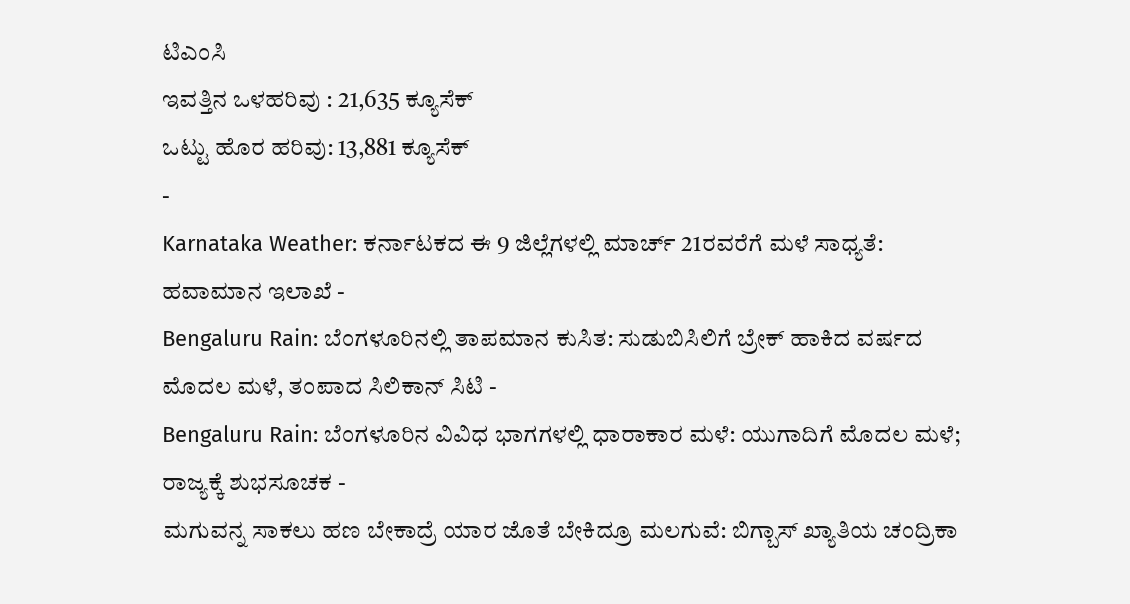ಟಿಎಂಸಿ
ಇವತ್ತಿನ ಒಳಹರಿವು : 21,635 ಕ್ಯೂಸೆಕ್
ಒಟ್ಟು ಹೊರ ಹರಿವು: 13,881 ಕ್ಯೂಸೆಕ್
-
Karnataka Weather: ಕರ್ನಾಟಕದ ಈ 9 ಜಿಲ್ಲೆಗಳಲ್ಲಿ ಮಾರ್ಚ್ 21ರವರೆಗೆ ಮಳೆ ಸಾಧ್ಯತೆ: ಹವಾಮಾನ ಇಲಾಖೆ -
Bengaluru Rain: ಬೆಂಗಳೂರಿನಲ್ಲಿ ತಾಪಮಾನ ಕುಸಿತ: ಸುಡುಬಿಸಿಲಿಗೆ ಬ್ರೇಕ್ ಹಾಕಿದ ವರ್ಷದ ಮೊದಲ ಮಳೆ, ತಂಪಾದ ಸಿಲಿಕಾನ್ ಸಿಟಿ -
Bengaluru Rain: ಬೆಂಗಳೂರಿನ ವಿವಿಧ ಭಾಗಗಳಲ್ಲಿ ಧಾರಾಕಾರ ಮಳೆ: ಯುಗಾದಿಗೆ ಮೊದಲ ಮಳೆ; ರಾಜ್ಯಕ್ಕೆ ಶುಭಸೂಚಕ -
ಮಗುವನ್ನ ಸಾಕಲು ಹಣ ಬೇಕಾದ್ರೆ ಯಾರ ಜೊತೆ ಬೇಕಿದ್ರೂ ಮಲಗುವೆ: ಬಿಗ್ಬಾಸ್ ಖ್ಯಾತಿಯ ಚಂದ್ರಿಕಾ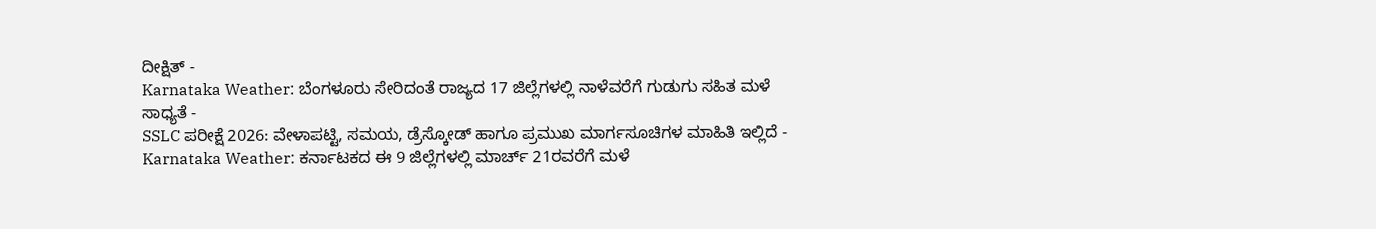ದೀಕ್ಷಿತ್ -
Karnataka Weather: ಬೆಂಗಳೂರು ಸೇರಿದಂತೆ ರಾಜ್ಯದ 17 ಜಿಲ್ಲೆಗಳಲ್ಲಿ ನಾಳೆವರೆಗೆ ಗುಡುಗು ಸಹಿತ ಮಳೆ ಸಾಧ್ಯತೆ -
SSLC ಪರೀಕ್ಷೆ 2026: ವೇಳಾಪಟ್ಟಿ, ಸಮಯ, ಡ್ರೆಸ್ಕೋಡ್ ಹಾಗೂ ಪ್ರಮುಖ ಮಾರ್ಗಸೂಚಿಗಳ ಮಾಹಿತಿ ಇಲ್ಲಿದೆ -
Karnataka Weather: ಕರ್ನಾಟಕದ ಈ 9 ಜಿಲ್ಲೆಗಳಲ್ಲಿ ಮಾರ್ಚ್ 21ರವರೆಗೆ ಮಳೆ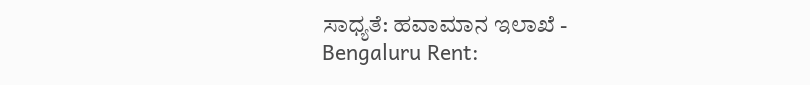ಸಾಧ್ಯತೆ: ಹವಾಮಾನ ಇಲಾಖೆ -
Bengaluru Rent: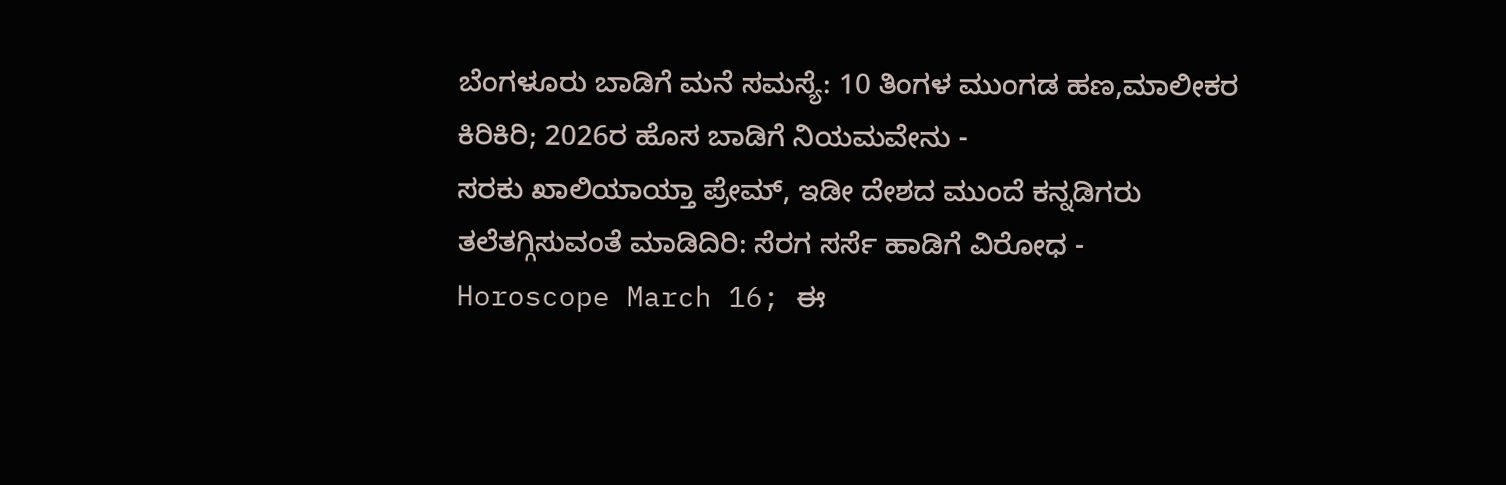ಬೆಂಗಳೂರು ಬಾಡಿಗೆ ಮನೆ ಸಮಸ್ಯೆ: 10 ತಿಂಗಳ ಮುಂಗಡ ಹಣ,ಮಾಲೀಕರ ಕಿರಿಕಿರಿ; 2026ರ ಹೊಸ ಬಾಡಿಗೆ ನಿಯಮವೇನು -
ಸರಕು ಖಾಲಿಯಾಯ್ತಾ ಪ್ರೇಮ್, ಇಡೀ ದೇಶದ ಮುಂದೆ ಕನ್ನಡಿಗರು ತಲೆತಗ್ಗಿಸುವಂತೆ ಮಾಡಿದಿರಿ: ಸೆರಗ ಸರ್ಸೆ ಹಾಡಿಗೆ ವಿರೋಧ -
Horoscope March 16; ಈ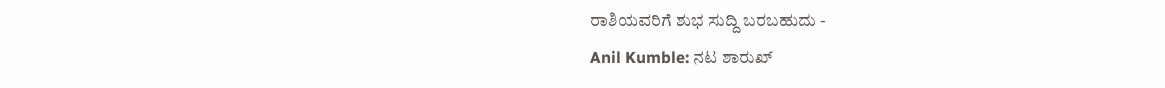ರಾಶಿಯವರಿಗೆ ಶುಭ ಸುದ್ದಿ ಬರಬಹುದು -
Anil Kumble: ನಟ ಶಾರುಖ್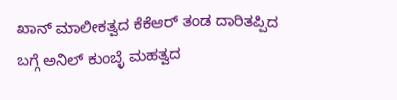ಖಾನ್ ಮಾಲೀಕತ್ವದ ಕೆಕೆಆರ್ ತಂಡ ದಾರಿತಪ್ಪಿದ ಬಗ್ಗೆ ಅನಿಲ್ ಕುಂಬ್ಳೆ ಮಹತ್ವದ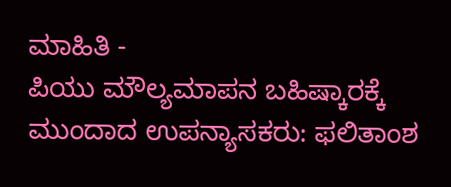ಮಾಹಿತಿ -
ಪಿಯು ಮೌಲ್ಯಮಾಪನ ಬಹಿಷ್ಕಾರಕ್ಕೆ ಮುಂದಾದ ಉಪನ್ಯಾಸಕರು: ಫಲಿತಾಂಶ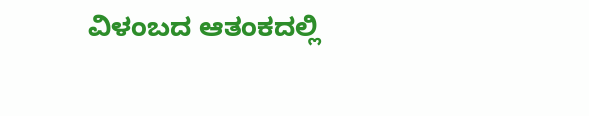ವಿಳಂಬದ ಆತಂಕದಲ್ಲಿ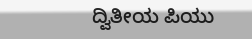ದ್ವಿತೀಯ ಪಿಯು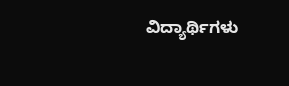ವಿದ್ಯಾರ್ಥಿಗಳು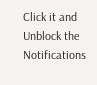Click it and Unblock the Notifications